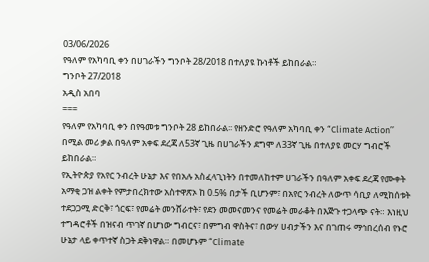03/06/2026
የዓለም የአካባቢ ቀን በሀገራችን ግንቦት 28/2018 በተለያዩ ኩነቶች ይከበራል።
ግንቦት 27/2018
አዲስ አበባ
===
የዓለም የአካባቢ ቀን በየዓመቱ ግንቦት 28 ይከበራል፡፡ የዘንድሮ የዓለም አካባቢ ቀን “Climate Action’’ በሚል መሪ ቃል በዓለም አቀፍ ደረጃ ለ53ኛ ጊዜ በሀገራችን ደግሞ ለ33ኛ ጊዜ በተለያዩ መርሃ ግብሮች ይከበራል።
የኢትዮጵያ የአየር ንብረት ሁኔታ እና የበአሉ አስፈላጊነትን በተመለከተም ሀገራችን በዓለም አቀፍ ደረጃ የሙቀት አማቂ ጋዝ ልቀት የምታበረክተው አስተዋጽኦ ከ 0.5% በታች ቢሆንም፣ በአየር ንብረት ለውጥ ሳቢያ ለሚከሰቱት ተደጋጋሚ ድርቅ፣ ጎርፍ፣ የመሬት መንሸራተት፣ የደን መመናመንና የመሬት መራቆት በእጅጉ ተጋላጭ ናት። እነዚህ ተግዳሮቶች በዝናብ ጥገኛ በሆነው ግብርና፣ በምግብ ዋስትና፣ በውሃ ሀብታችን እና በገጠሩ ማኅበረሰብ የኑሮ ሁኔታ ላይ ቀጥተኛ ስጋት ደቅነዋል። በመሆኑም “Climate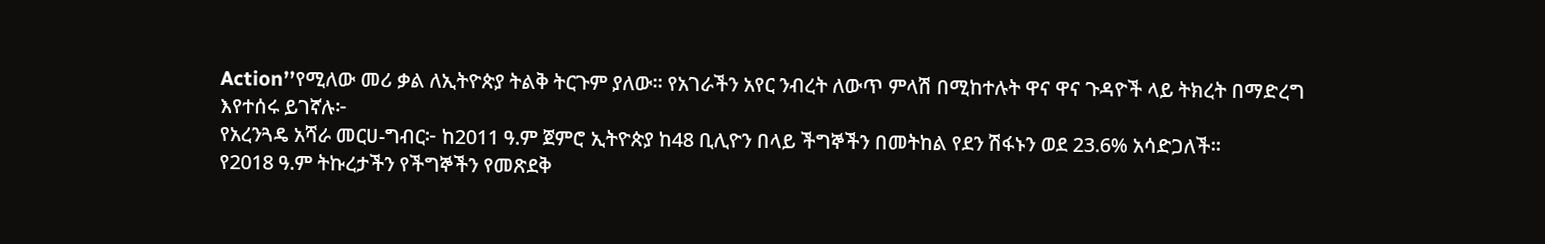Action’’የሚለው መሪ ቃል ለኢትዮጵያ ትልቅ ትርጉም ያለው። የአገራችን አየር ንብረት ለውጥ ምላሽ በሚከተሉት ዋና ዋና ጉዳዮች ላይ ትክረት በማድረግ እየተሰሩ ይገኛሉ፦
የአረንጓዴ አሻራ መርሀ-ግብር፦ ከ2011 ዓ.ም ጀምሮ ኢትዮጵያ ከ48 ቢሊዮን በላይ ችግኞችን በመትከል የደን ሽፋኑን ወደ 23.6% አሳድጋለች።
የ2018 ዓ.ም ትኩረታችን የችግኞችን የመጽደቅ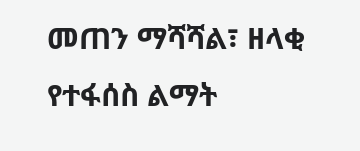መጠን ማሻሻል፣ ዘላቂ የተፋሰስ ልማት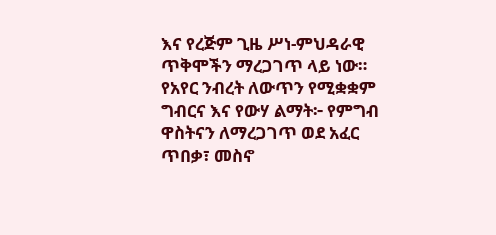እና የረጅም ጊዜ ሥነ-ምህዳራዊ ጥቅሞችን ማረጋገጥ ላይ ነው።
የአየር ንብረት ለውጥን የሚቋቋም ግብርና እና የውሃ ልማት፦ የምግብ ዋስትናን ለማረጋገጥ ወደ አፈር ጥበቃ፣ መስኖ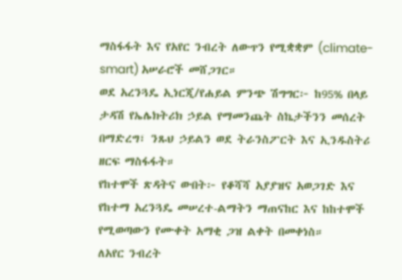ማስፋፋት እና የአየር ንብረት ለውጥን የሚቋቋም (climate-smart) አሠራሮች መሸጋገር።
ወደ አረንጓዴ ኢነርጂ/የሐይል ምንጭ ሽግግር፦ ከ95% በላይ ታዳሽ የኤሌክትሪክ ኃይል የማመንጨት ስኬታችንን መሰረት በማድረግ፣ ንጹህ ኃይልን ወደ ትራንስፖርት እና ኢንዱስትሪ ዘርፍ ማስፋፋት።
የከተሞች ጽዳትና ውበት፦ የቆሻሻ አያያዝና አወጋገድ እና የከተማ አረንጓዴ መሠረተ-ልማትን ማጠናከር እና ከከተሞች የሚወጣውን የሙቀት አማቂ ጋዝ ልቀት በመቀነስ።
ለአየር ንብረት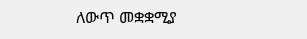ለውጥ መቋቋሚያ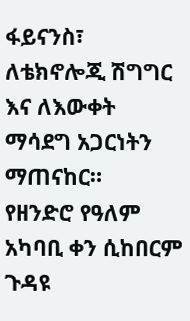ፋይናንስ፣ ለቴክኖሎጂ ሽግግር እና ለእውቀት ማሳደግ አጋርነትን ማጠናከር።
የዘንድሮ የዓለም አካባቢ ቀን ሲከበርም ጉዳዩ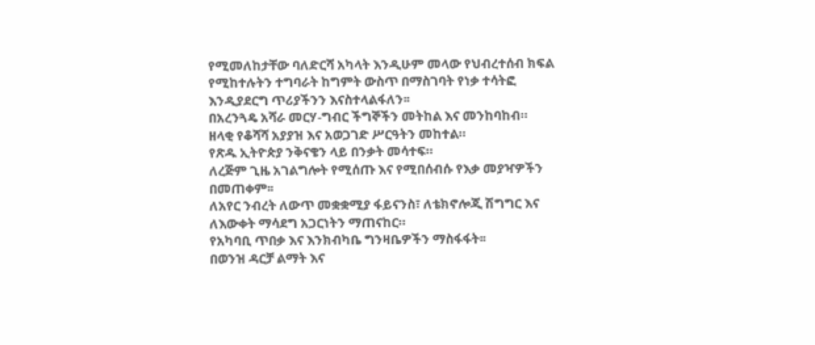የሚመለከታቸው ባለድርሻ አካላት እንዲሁም መላው የህብረተሰብ ክፍል የሚከተሉትን ተግባራት ከግምት ውስጥ በማስገባት የነቃ ተሳትፎ እንዲያደርግ ጥሪያችንን እናስተላልፋለን፡፡
በአረንጓዴ አሻራ መርሃ-ግብር ችግኞችን መትከል እና መንከባከብ።
ዘላቂ የቆሻሻ አያያዝ እና አወጋገድ ሥርዓትን መከተል።
የጽዱ ኢትዮጵያ ንቅናቄን ላይ በንቃት መሳተፍ።
ለረጅም ጊዜ አገልግሎት የሚሰጡ እና የሚበሰብሱ የእቃ መያዣዎችን በመጠቀም፡፡
ለአየር ንብረት ለውጥ መቋቋሚያ ፋይናንስ፣ ለቴክኖሎጂ ሽግግር እና ለእውቀት ማሳደግ አጋርነትን ማጠናከር።
የአካባቢ ጥበቃ እና እንክብካቤ ግንዛቤዎችን ማስፋፋት፡፡
በወንዝ ዳርቻ ልማት እና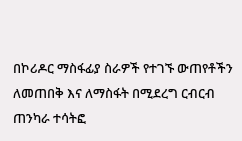በኮሪዶር ማስፋፊያ ስራዎች የተገኙ ውጠየቶችን ለመጠበቅ እና ለማስፋት በሚደረግ ርብርብ ጠንካራ ተሳትፎ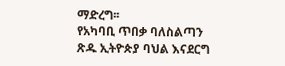ማድረግ፡፡
የአካባቢ ጥበቃ ባለስልጣን
ጽዱ ኢትዮጵያ ባህል እናደርግ